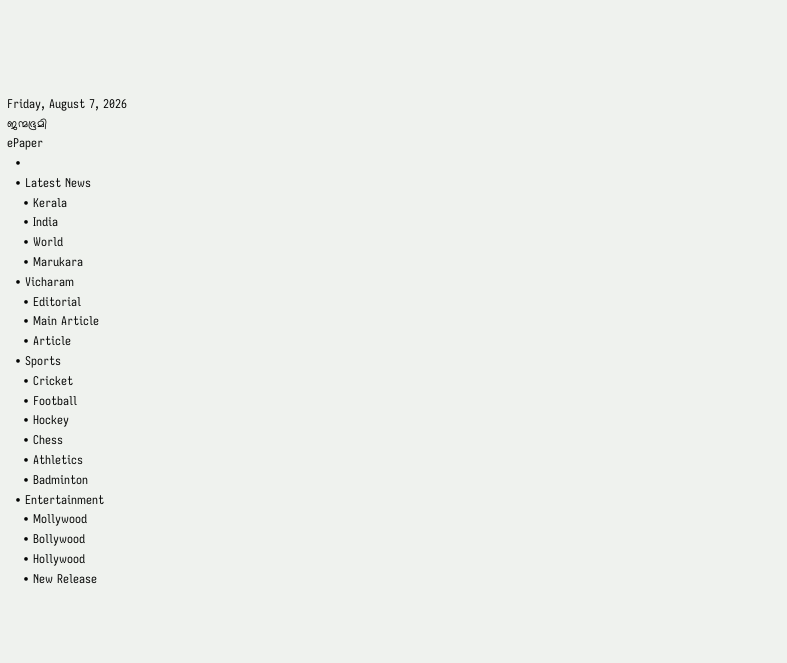Friday, August 7, 2026
ജന്മഭൂമി
ePaper
  •
  • Latest News
    • Kerala
    • India
    • World
    • Marukara
  • Vicharam
    • Editorial
    • Main Article
    • Article
  • Sports
    • Cricket
    • Football
    • Hockey
    • Chess
    • Athletics
    • Badminton
  • Entertainment
    • Mollywood
    • Bollywood
    • Hollywood
    • New Release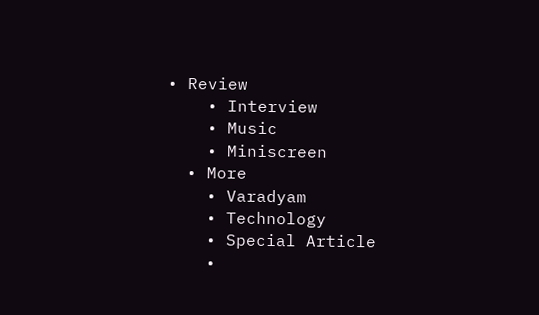• Review
    • Interview
    • Music
    • Miniscreen
  • More
    • Varadyam
    • Technology
    • Special Article
    •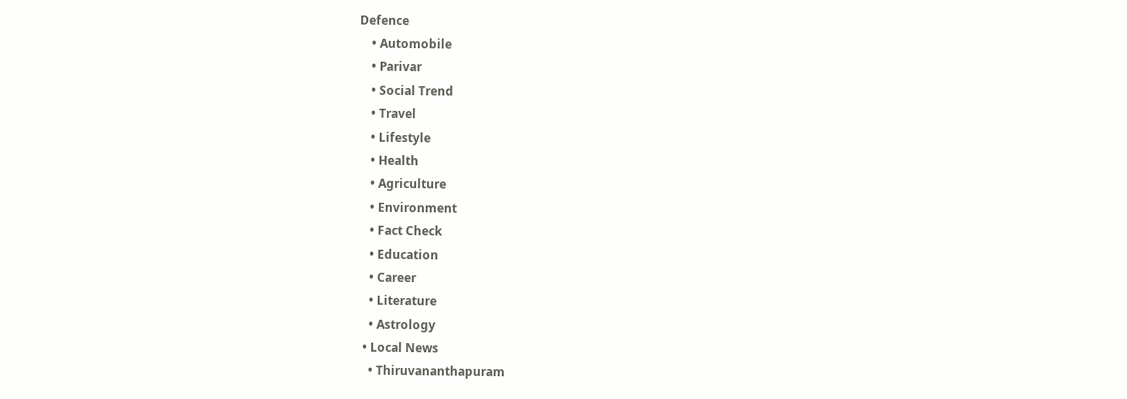Defence
    • Automobile
    • Parivar
    • Social Trend
    • Travel
    • Lifestyle
    • Health
    • Agriculture
    • Environment
    • Fact Check
    • Education
    • Career
    • Literature
    • Astrology
  • Local News
    • Thiruvananthapuram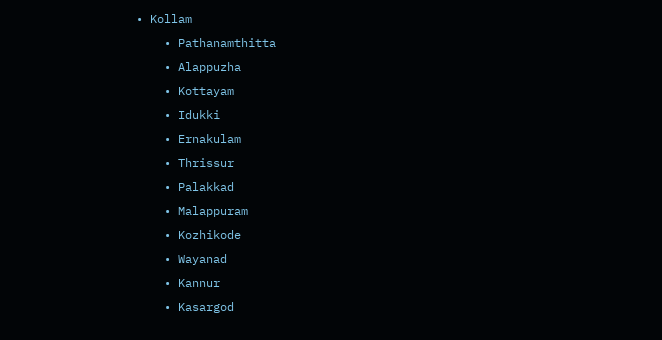• Kollam
    • Pathanamthitta
    • Alappuzha
    • Kottayam
    • Idukki
    • Ernakulam
    • Thrissur
    • Palakkad
    • Malappuram
    • Kozhikode
    • Wayanad
    • Kannur
    • Kasargod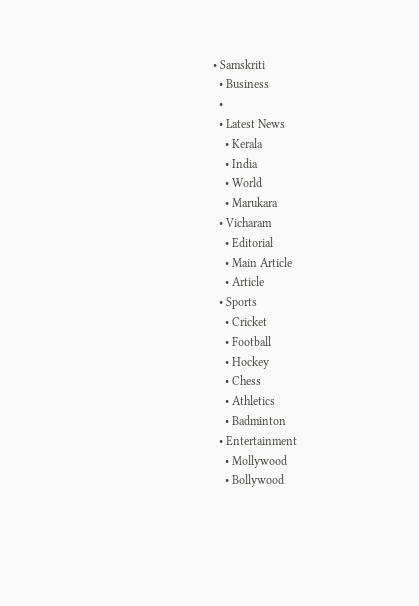• Samskriti
  • Business
  •
  • Latest News
    • Kerala
    • India
    • World
    • Marukara
  • Vicharam
    • Editorial
    • Main Article
    • Article
  • Sports
    • Cricket
    • Football
    • Hockey
    • Chess
    • Athletics
    • Badminton
  • Entertainment
    • Mollywood
    • Bollywood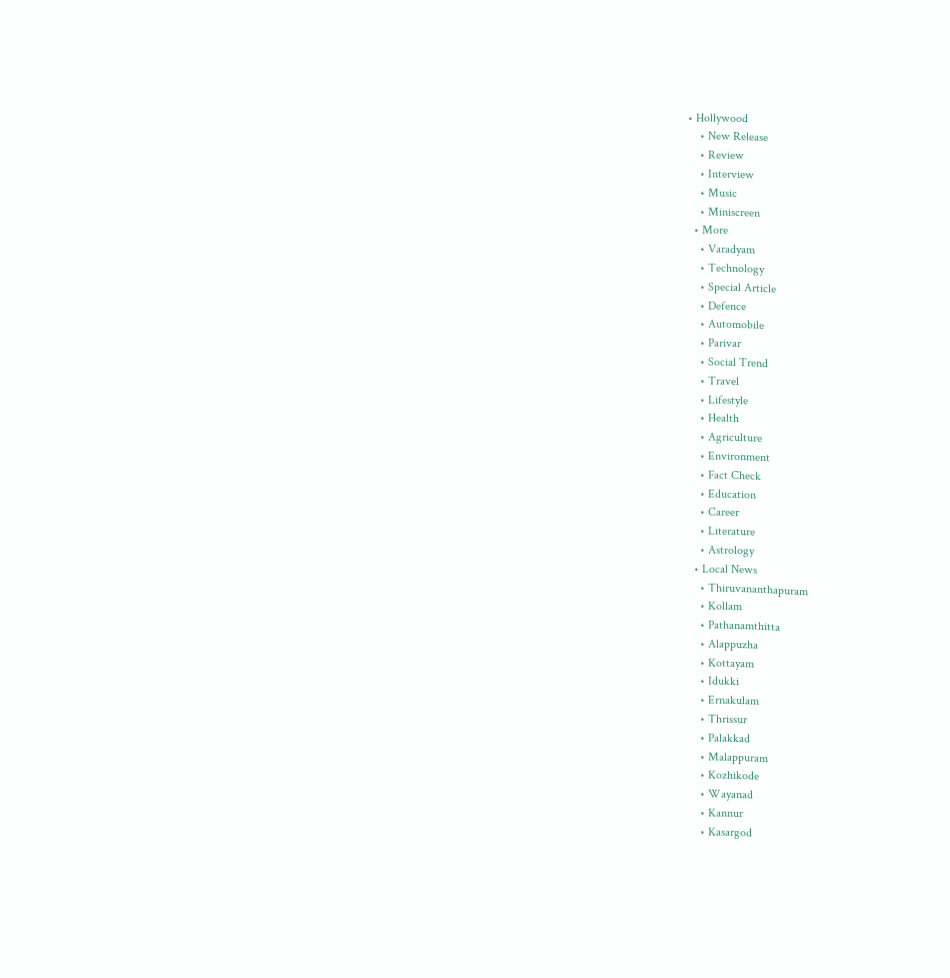• Hollywood
    • New Release
    • Review
    • Interview
    • Music
    • Miniscreen
  • More
    • Varadyam
    • Technology
    • Special Article
    • Defence
    • Automobile
    • Parivar
    • Social Trend
    • Travel
    • Lifestyle
    • Health
    • Agriculture
    • Environment
    • Fact Check
    • Education
    • Career
    • Literature
    • Astrology
  • Local News
    • Thiruvananthapuram
    • Kollam
    • Pathanamthitta
    • Alappuzha
    • Kottayam
    • Idukki
    • Ernakulam
    • Thrissur
    • Palakkad
    • Malappuram
    • Kozhikode
    • Wayanad
    • Kannur
    • Kasargod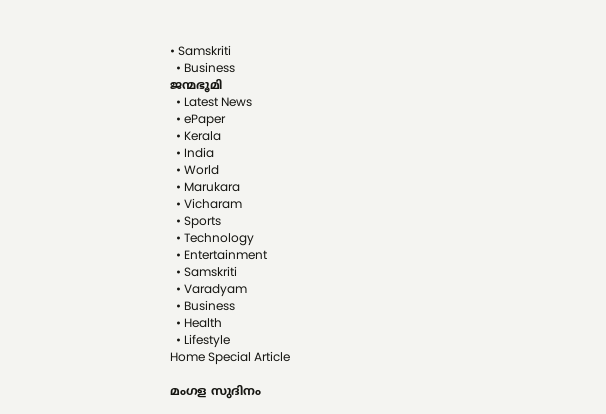• Samskriti
  • Business
ജന്മഭൂമി
  • Latest News
  • ePaper
  • Kerala
  • India
  • World
  • Marukara
  • Vicharam
  • Sports
  • Technology
  • Entertainment
  • Samskriti
  • Varadyam
  • Business
  • Health
  • Lifestyle
Home Special Article

മംഗള സുദിനം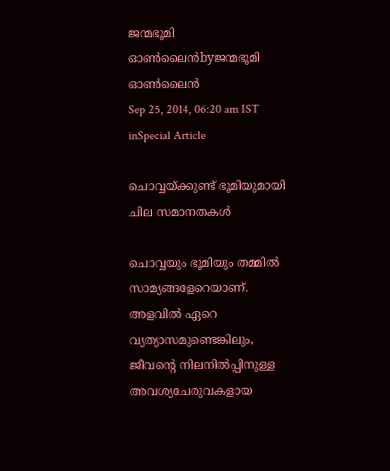ജന്മഭൂമി ഓണ്‍ലൈന്‍byജന്മഭൂമി ഓണ്‍ലൈന്‍
Sep 25, 2014, 06:20 am IST
inSpecial Article

ചൊവ്വയ്‌ക്കുണ്ട് ഭൂമിയുമായി ചില സമാനതകള്‍

ചൊവ്വയും ഭൂമിയും തമ്മില്‍ സാമ്യങ്ങളേറെയാണ്. അളവില്‍ ഏറെ വ്യത്യാസമുണ്ടെങ്കിലും, ജീവന്റെ നിലനില്‍പ്പിനുള്ള അവശ്യചേരുവകളായ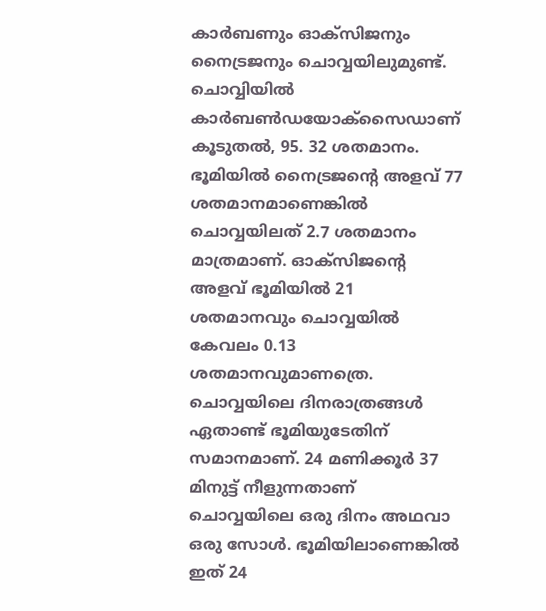കാര്‍ബണും ഓക്‌സിജനും നൈട്രജനും ചൊവ്വയിലുമുണ്ട്. ചൊവ്വിയില്‍ കാര്‍ബണ്‍ഡയോക്‌സൈഡാണ് കൂടുതല്‍, 95. 32 ശതമാനം. ഭൂമിയില്‍ നൈട്രജന്റെ അളവ് 77 ശതമാനമാണെങ്കില്‍ ചൊവ്വയിലത് 2.7 ശതമാനം മാത്രമാണ്. ഓക്‌സിജന്റെ  അളവ് ഭൂമിയില്‍ 21 ശതമാനവും ചൊവ്വയില്‍ കേവലം 0.13 ശതമാനവുമാണത്രെ. ചൊവ്വയിലെ ദിനരാത്രങ്ങള്‍ ഏതാണ്ട് ഭൂമിയുടേതിന് സമാനമാണ്. 24 മണിക്കൂര്‍ 37 മിനുട്ട് നീളുന്നതാണ് ചൊവ്വയിലെ ഒരു ദിനം അഥവാ ഒരു സോള്‍. ഭൂമിയിലാണെങ്കില്‍ ഇത് 24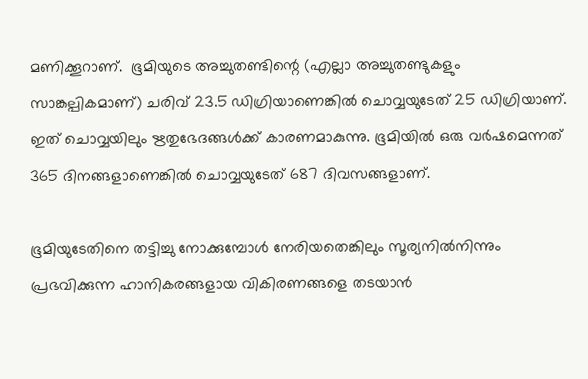മണിക്കൂറാണ്.  ഭൂമിയുടെ അച്ചുതണ്ടിന്റെ (എല്ലാ അച്ചുതണ്ടുകളും സാങ്കല്പികമാണ്) ചരിവ് 23.5 ഡിഗ്രിയാണെങ്കില്‍ ചൊവ്വയുടേത് 25 ഡിഗ്രിയാണ്. ഇത് ചൊവ്വയിലും ഋതുഭേദങ്ങള്‍ക്ക് കാരണമാകുന്നു. ഭൂമിയില്‍ ഒരു വര്‍ഷമെന്നത് 365 ദിനങ്ങളാണെങ്കില്‍ ചൊവ്വയുടേത് 687 ദിവസങ്ങളാണ്.

ഭൂമിയുടേതിനെ തട്ടിച്ചു നോക്കുമ്പോള്‍ നേരിയതെങ്കിലും സൂര്യനില്‍നിന്നും പ്രഭവിക്കുന്ന ഹാനികരങ്ങളായ വികിരണങ്ങളെ തടയാന്‍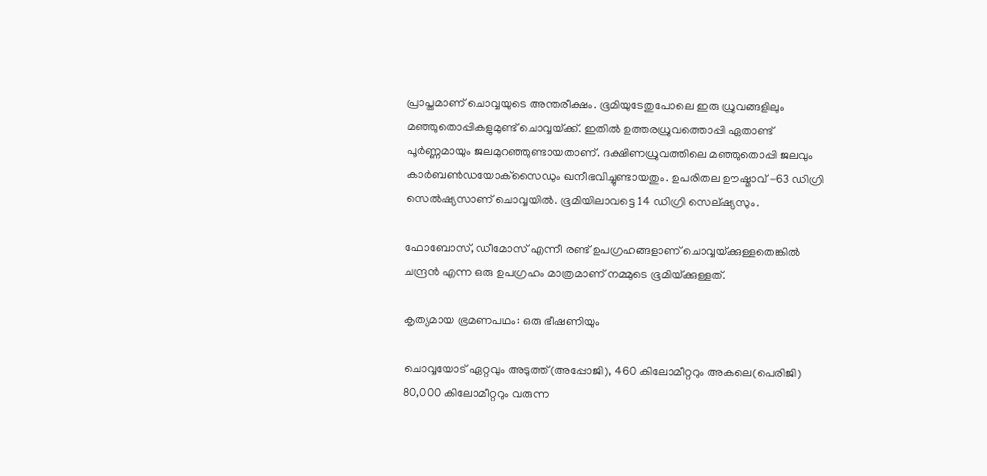പ്രാപ്തമാണ് ചൊവ്വയുടെ അന്തരീക്ഷം. ഭൂമിയുടേതുപോലെ ഇരു ധ്രുവങ്ങളിലും മഞ്ഞുതൊപ്പികളുമുണ്ട് ചൊവ്വയ്‌ക്ക്. ഇതില്‍ ഉത്തരധ്രുവത്തൊപ്പി ഏതാണ്ട് പൂര്‍ണ്ണമായും ജലമുറഞ്ഞുണ്ടായതാണ്. ദക്ഷിണധ്രുവത്തിലെ മഞ്ഞുതൊപ്പി ജലവും കാര്‍ബണ്‍ഡയോക്‌സൈഡും ഖനീഭവിച്ചുണ്ടായതും. ഉപരിതല ഊഷ്മാവ് -63 ഡിഗ്രി സെല്‍ഷ്യസാണ് ചൊവ്വയില്‍. ഭൂമിയിലാവട്ടെ 14 ഡിഗ്രി സെല്ഷ്യസും.

ഫോബോസ്, ഡീമോസ് എന്നീ രണ്ട് ഉപഗ്രഹങ്ങളാണ് ചൊവ്വയ്‌ക്കുള്ളതെങ്കില്‍ ചന്ദ്രന്‍ എന്ന ഒരു ഉപഗ്രഹം മാത്രമാണ് നമ്മുടെ ഭൂമിയ്‌ക്കുള്ളത്.

കൃത്യമായ ഭ്രമണപഥം: ഒരു ഭീഷണിയും

ചൊവ്വയോട് ഏറ്റവും അടുത്ത്(അപ്പോജി), 460 കിലോമീറ്ററും അകലെ(പെരിജി) 80,000 കിലോമീറ്ററും വരുന്ന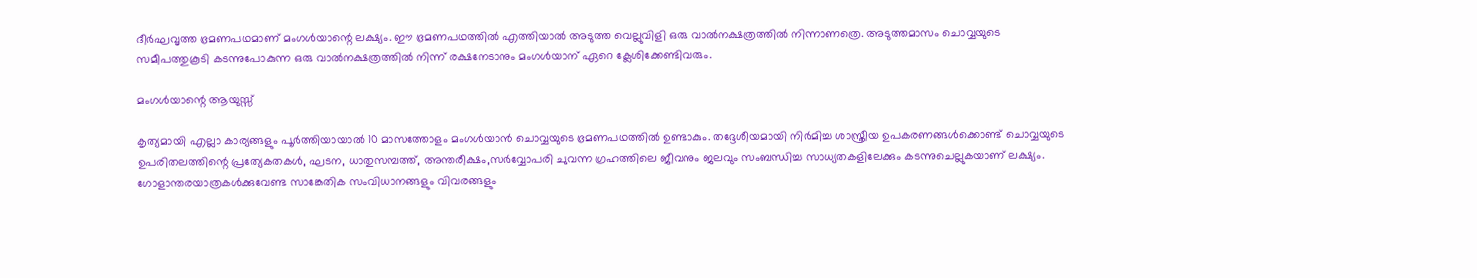ദീര്‍ഘവൃത്ത ഭ്രമണപഥമാണ് മംഗള്‍യാന്റെ ലക്ഷ്യം. ഈ ഭ്രമണപഥത്തില്‍ എത്തിയാല്‍ അടുത്ത വെല്ലുവിളി ഒരു വാല്‍നക്ഷത്രത്തില്‍ നിന്നാണത്രെ. അടുത്തമാസം ചൊവ്വയുടെ സമീപത്തുകൂടി കടന്നുപോകുന്ന ഒരു വാല്‍നക്ഷത്രത്തില്‍ നിന്ന് രക്ഷനേടാനും മംഗള്‍യാന് ഏറെ ക്ലേശിക്കേണ്ടിവരും.

മംഗള്‍യാന്റെ ആയുസ്സ്

കൃത്യമായി എല്ലാ കാര്യങ്ങളും പൂര്‍ത്തിയായാല്‍ 10 മാസത്തോളം മംഗള്‍യാന്‍ ചൊവ്വയുടെ ഭ്രമണപഥത്തില്‍ ഉണ്ടാകും. തദ്ദേശീയമായി നിര്‍മിച്ച ശാസ്ത്രീയ ഉപകരണങ്ങള്‍ക്കൊണ്ട് ചൊവ്വയുടെ ഉപരിതലത്തിന്റെ പ്രത്യേകതകള്‍, ഘടന, ധാതുസമ്പത്ത്, അന്തരീക്ഷം,സര്‍വ്വോപരി ചുവന്ന ഗ്രഹത്തിലെ ജീവനും ജലവും സംബന്ധിച്ച സാധ്യതകളിലേക്കും കടന്നുചെല്ലുകയാണ് ലക്ഷ്യം. ഗോളാന്തരയാത്രകള്‍ക്കുവേണ്ട സാങ്കേതിക സംവിധാനങ്ങളും വിവരങ്ങളും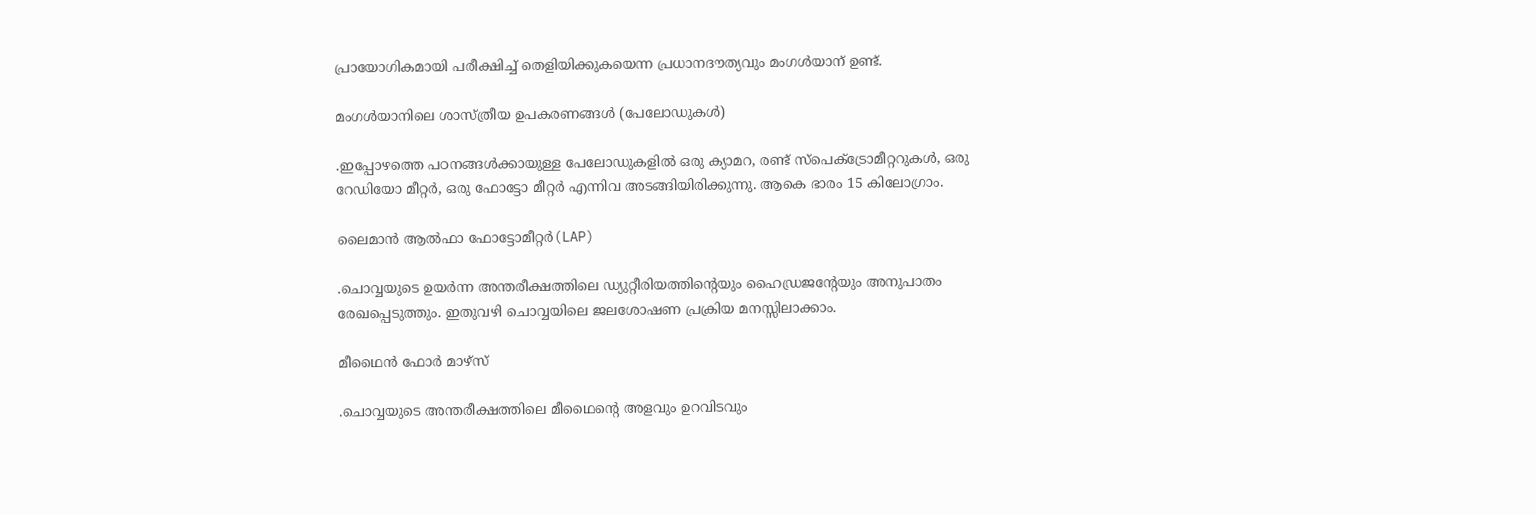പ്രായോഗികമായി പരീക്ഷിച്ച് തെളിയിക്കുകയെന്ന പ്രധാനദൗത്യവും മംഗള്‍യാന് ഉണ്ട്.

മംഗള്‍യാനിലെ ശാസ്ത്രീയ ഉപകരണങ്ങള്‍ (പേലോഡുകള്‍)

.ഇപ്പോഴത്തെ പഠനങ്ങള്‍ക്കായുള്ള പേലോഡുകളില്‍ ഒരു ക്യാമറ, രണ്ട് സ്‌പെക്ട്രോമീറ്ററുകള്‍, ഒരു റേഡിയോ മീറ്റര്‍, ഒരു ഫോട്ടോ മീറ്റര്‍ എന്നിവ അടങ്ങിയിരിക്കുന്നു. ആകെ ഭാരം 15 കിലോഗ്രാം.

ലൈമാന്‍ ആല്‍ഫാ ഫോട്ടോമീറ്റര്‍(LAP)

.ചൊവ്വയുടെ ഉയര്‍ന്ന അന്തരീക്ഷത്തിലെ ഡ്യുറ്റീരിയത്തിന്റെയും ഹൈഡ്രജന്റേയും അനുപാതം രേഖപ്പെടുത്തും. ഇതുവഴി ചൊവ്വയിലെ ജലശോഷണ പ്രക്രിയ മനസ്സിലാക്കാം.

മീഥൈന്‍ ഫോര്‍ മാഴ്‌സ്

.ചൊവ്വയുടെ അന്തരീക്ഷത്തിലെ മീഥൈന്റെ അളവും ഉറവിടവും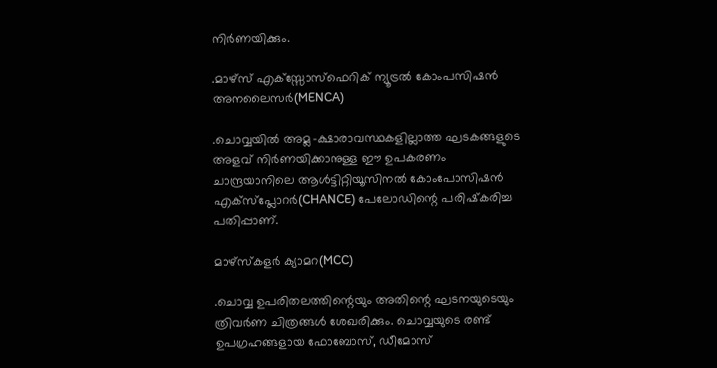നിര്‍ണയിക്കും.

.മാഴ്‌സ് എക്‌സ്സോസ്‌ഫെറിക് ന്യൂട്രല്‍ കോംപസിഷന്‍ അനലൈസര്‍(MENCA)

.ചൊവ്വയില്‍ അമ്ല-ക്ഷാരാവസ്ഥകളില്ലാത്ത ഘടകങ്ങളുടെ അളവ് നിര്‍ണയിക്കാനുള്ള ഈ ഉപകരണം ചാന്ദ്രയാനിലെ ആള്‍ട്ടിറ്റിയൂസിനല്‍ കോംപോസിഷന്‍ എക്‌സ്‌പ്ലോറര്‍(CHANCE) പേലോഡിന്റെ പരിഷ്‌കരിച്ച പതിപ്പാണ്.

മാഴ്‌സ്‌കളര്‍ ക്യാമറ(MCC)

.ചൊവ്വ ഉപരിതലത്തിന്റെയും അതിന്റെ ഘടനയുടെയും ത്രിവര്‍ണ ചിത്രങ്ങള്‍ ശേഖരിക്കും. ചൊവ്വയുടെ രണ്ട് ഉപഗ്രഹങ്ങളായ ഫോബോസ്, ഡീമോസ്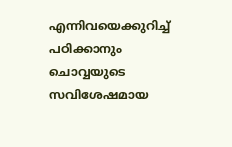എന്നിവയെക്കുറിച്ച് പഠിക്കാനും ചൊവ്വയുടെ സവിശേഷമായ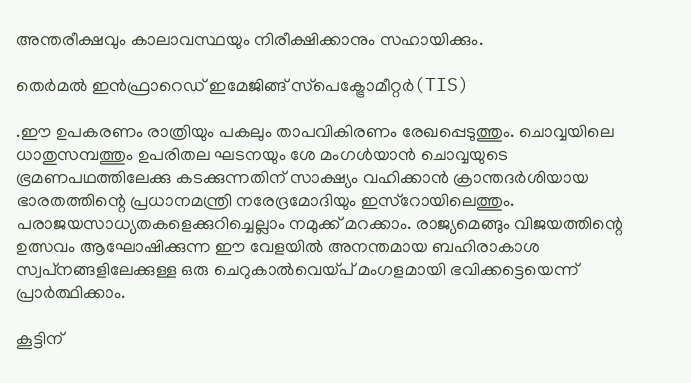അന്തരീക്ഷവും കാലാവസ്ഥയും നിരീക്ഷിക്കാനും സഹായിക്കും.

തെര്‍മല്‍ ഇന്‍ഫ്രാറെഡ് ഇമേജിങ്ങ് സ്‌പെക്ട്രോമീറ്റര്‍(TIS)

.ഈ ഉപകരണം രാത്രിയും പകലും താപവികിരണം രേഖപ്പെടുത്തും. ചൊവ്വയിലെ ധാതുസമ്പത്തും ഉപരിതല ഘടനയും ശേ മംഗള്‍യാന്‍ ചൊവ്വയുടെ ഭ്രമണപഥത്തിലേക്കു കടക്കുന്നതിന് സാക്ഷ്യം വഹിക്കാന്‍ ക്രാന്തദര്‍ശിയായ ഭാരതത്തിന്റെ പ്രധാനമന്ത്രി നരേദ്രമോദിയും ഇസ്‌റോയിലെത്തും. പരാജയസാധ്യതകളെക്കുറിച്ചെല്ലാം നമുക്ക് മറക്കാം. രാജ്യമെങ്ങും വിജയത്തിന്റെ ഉത്സവം ആഘോഷിക്കുന്ന ഈ വേളയില്‍ അനന്തമായ ബഹിരാകാശ സ്വപ്‌നങ്ങളിലേക്കുള്ള ഒരു ചെറുകാല്‍വെയ്‌പ് മംഗളമായി ഭവിക്കട്ടെയെന്ന് പ്രാര്‍ത്ഥിക്കാം.

കൂട്ടിന്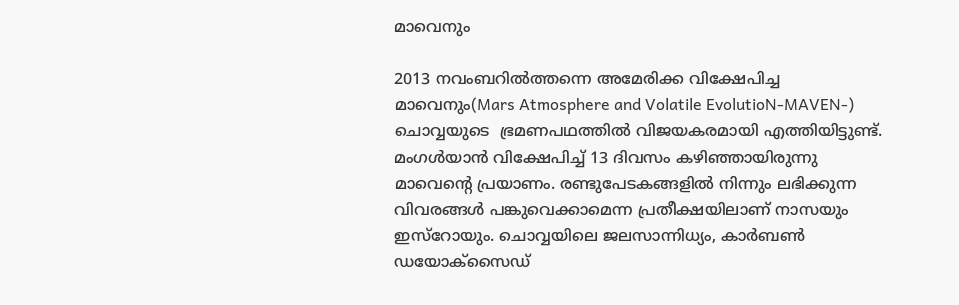മാവെനും

2013 നവംബറില്‍ത്തന്നെ അമേരിക്ക വിക്ഷേപിച്ച മാവെനും(Mars Atmosphere and Volatile EvolutioN-MAVEN-) ചൊവ്വയുടെ  ഭ്രമണപഥത്തില്‍ വിജയകരമായി എത്തിയിട്ടുണ്ട്. മംഗള്‍യാന്‍ വിക്ഷേപിച്ച് 13 ദിവസം കഴിഞ്ഞായിരുന്നു മാവെന്റെ പ്രയാണം. രണ്ടുപേടകങ്ങളില്‍ നിന്നും ലഭിക്കുന്ന വിവരങ്ങള്‍ പങ്കുവെക്കാമെന്ന പ്രതീക്ഷയിലാണ് നാസയും ഇസ്‌റോയും. ചൊവ്വയിലെ ജലസാന്നിധ്യം, കാര്‍ബണ്‍ ഡയോക്‌സൈഡ്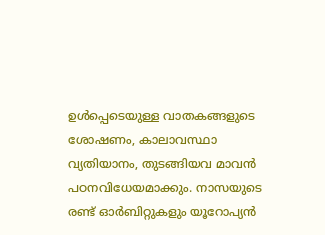ഉള്‍പ്പെടെയുള്ള വാതകങ്ങളുടെ ശോഷണം, കാലാവസ്ഥാ വ്യതിയാനം, തുടങ്ങിയവ മാവന്‍ പഠനവിധേയമാക്കും. നാസയുടെ രണ്ട് ഓര്‍ബിറ്റുകളും യൂറോപ്യന്‍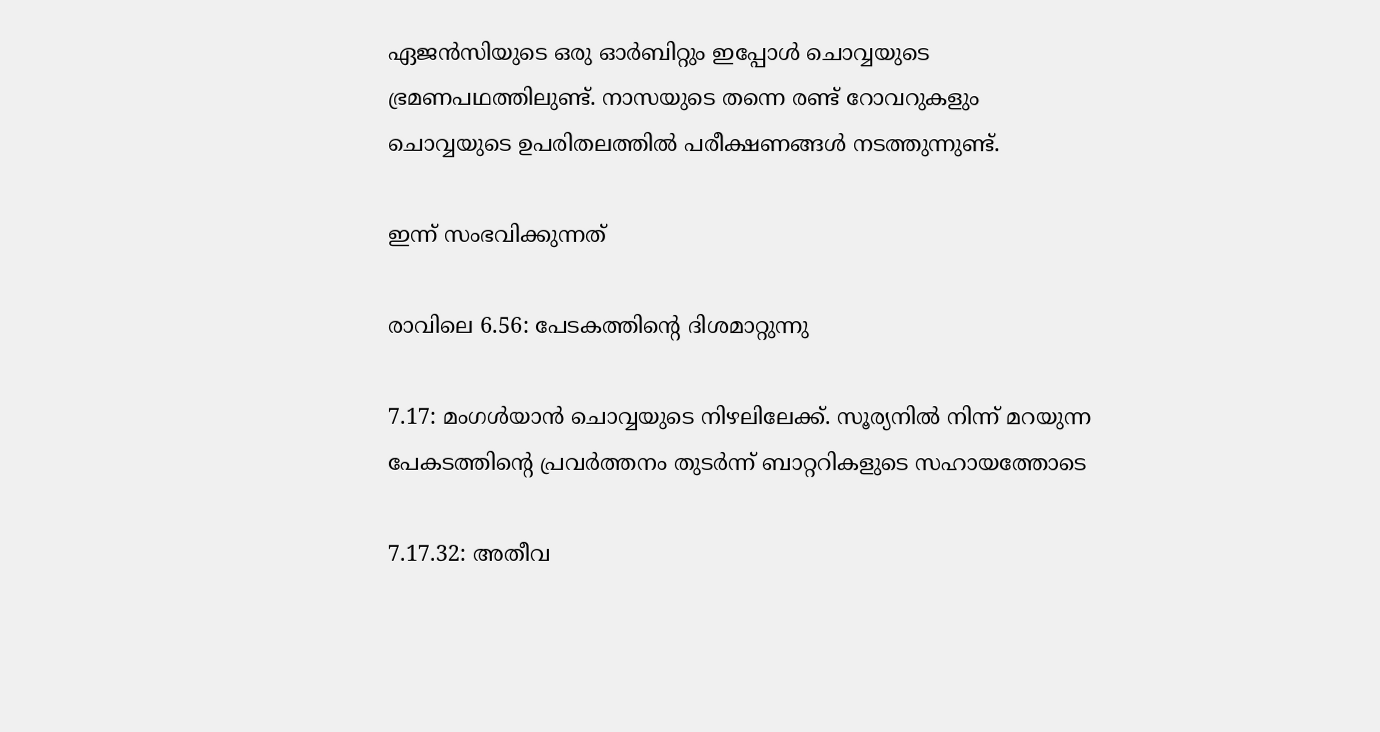ഏജന്‍സിയുടെ ഒരു ഓര്‍ബിറ്റും ഇപ്പോള്‍ ചൊവ്വയുടെ ഭ്രമണപഥത്തിലുണ്ട്. നാസയുടെ തന്നെ രണ്ട് റോവറുകളും ചൊവ്വയുടെ ഉപരിതലത്തില്‍ പരീക്ഷണങ്ങള്‍ നടത്തുന്നുണ്ട്.

ഇന്ന് സംഭവിക്കുന്നത്

രാവിലെ 6.56: പേടകത്തിന്റെ ദിശമാറ്റുന്നു

7.17: മംഗള്‍യാന്‍ ചൊവ്വയുടെ നിഴലിലേക്ക്. സൂര്യനില്‍ നിന്ന് മറയുന്ന പേകടത്തിന്റെ പ്രവര്‍ത്തനം തുടര്‍ന്ന് ബാറ്ററികളുടെ സഹായത്തോടെ

7.17.32: അതീവ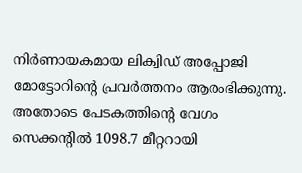നിര്‍ണായകമായ ലിക്വിഡ് അപ്പോജി മോട്ടോറിന്റെ പ്രവര്‍ത്തനം ആരംഭിക്കുന്നു. അതോടെ പേടകത്തിന്റെ വേഗം സെക്കന്റില്‍ 1098.7 മീറ്ററായി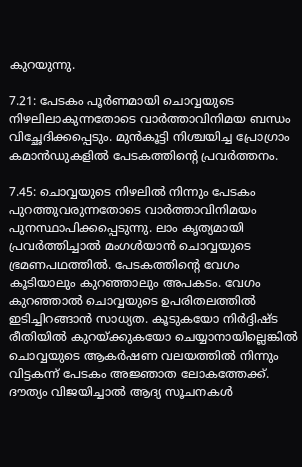കുറയുന്നു.

7.21: പേടകം പൂര്‍ണമായി ചൊവ്വയുടെ നിഴലിലാകുന്നതോടെ വാര്‍ത്താവിനിമയ ബന്ധം വിച്ഛേദിക്കപ്പെടും. മുന്‍കൂട്ടി നിശ്ചയിച്ച പ്രോഗ്രാം കമാന്‍ഡുകളില്‍ പേടകത്തിന്റെ പ്രവര്‍ത്തനം.

7.45: ചൊവ്വയുടെ നിഴലില്‍ നിന്നും പേടകം പുറത്തുവരുന്നതോടെ വാര്‍ത്താവിനിമയം പുനസ്ഥാപിക്കപ്പെടുന്നു. ലാം കൃത്യമായി പ്രവര്‍ത്തിച്ചാല്‍ മംഗള്‍യാന്‍ ചൊവ്വയുടെ ഭ്രമണപഥത്തില്‍. പേടകത്തിന്റെ വേഗം കൂടിയാലും കുറഞ്ഞാലും അപകടം. വേഗം കുറഞ്ഞാല്‍ ചൊവ്വയുടെ ഉപരിതലത്തില്‍ ഇടിച്ചിറങ്ങാന്‍ സാധ്യത. കൂടുകയോ നിര്‍ദ്ദിഷ്ട രീതിയില്‍ കുറയ്‌ക്കുകയോ ചെയ്യാനായില്ലെങ്കില്‍ ചൊവ്വയുടെ ആകര്‍ഷണ വലയത്തില്‍ നിന്നും വിട്ടകന്ന് പേടകം അജ്ഞാത ലോകത്തേക്ക്. ദൗത്യം വിജയിച്ചാല്‍ ആദ്യ സൂചനകള്‍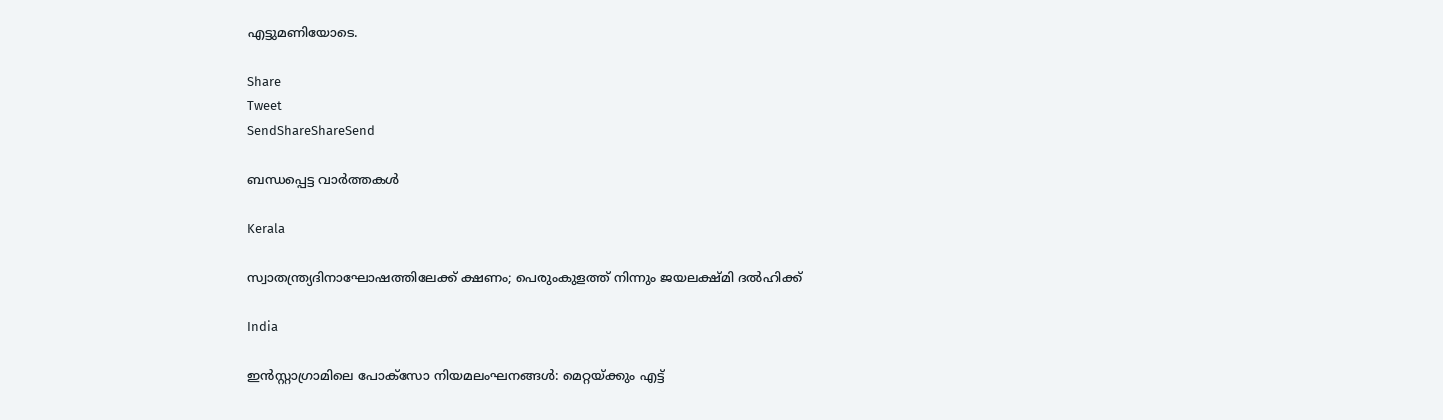എട്ടുമണിയോടെ.

Share
Tweet
SendShareShareSend

ബന്ധപ്പെട്ട വാര്‍ത്തകള്‍

Kerala

സ്വാതന്ത്ര്യദിനാഘോഷത്തിലേക്ക് ക്ഷണം; പെരുംകുളത്ത് നിന്നും ജയലക്ഷ്മി ദൽഹിക്ക്

India

ഇൻസ്റ്റാഗ്രാമിലെ പോക്സോ നിയമലംഘനങ്ങൾ: മെറ്റയ്‌ക്കും എട്ട്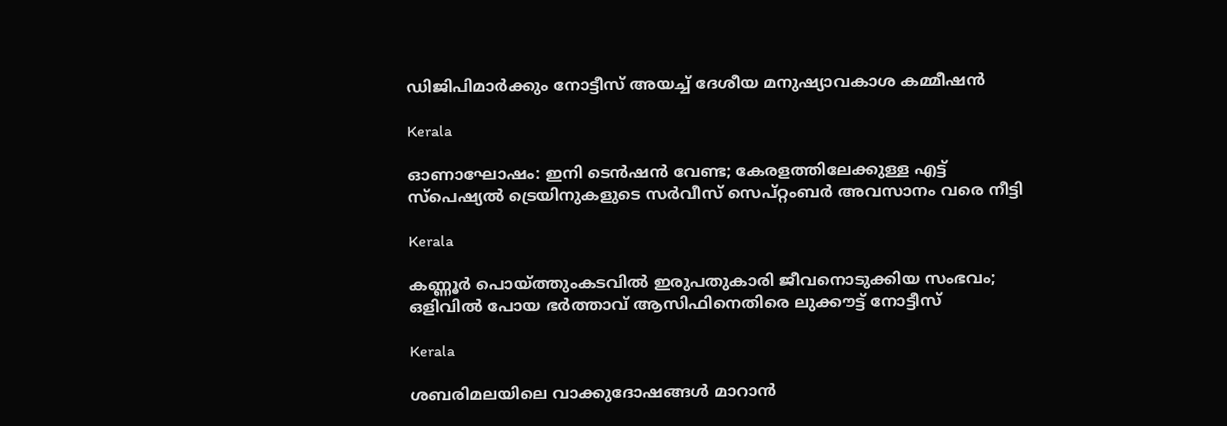ഡിജിപിമാർക്കും നോട്ടീസ് അയച്ച് ദേശീയ മനുഷ്യാവകാശ കമ്മീഷൻ

Kerala

ഓണാഘോഷം: ഇനി ടെന്‍ഷന്‍ വേണ്ട; കേരളത്തിലേക്കുള്ള എട്ട്‌ സ്‌പെഷ്യല്‍ ട്രെയിനുകളുടെ സര്‍വീസ് സെപ്റ്റംബര്‍ അവസാനം വരെ നീട്ടി

Kerala

കണ്ണൂർ പൊയ്‌ത്തുംകടവിൽ ഇരുപതുകാരി ജീവനൊടുക്കിയ സംഭവം; ഒളിവിൽ പോയ ഭർത്താവ് ആസിഫിനെതിരെ ലുക്കൗട്ട് നോട്ടീസ്

Kerala

ശബരിമലയിലെ വാക്കുദോഷങ്ങൾ മാറാൻ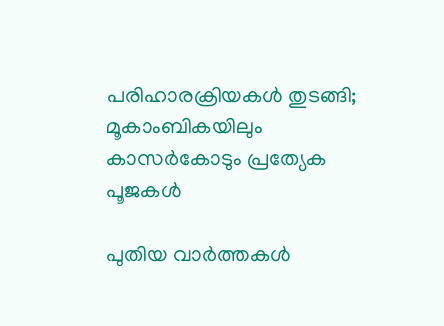പരിഹാരക്രിയകൾ തുടങ്ങി; മൂകാംബികയിലും കാസർകോടും പ്രത്യേക പൂജകൾ

പുതിയ വാര്‍ത്തകള്‍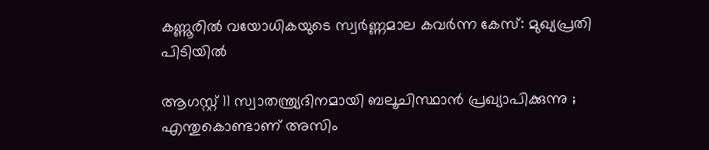കണ്ണൂരിൽ വയോധികയുടെ സ്വർണ്ണമാല കവർന്ന കേസ്: മുഖ്യപ്രതി പിടിയിൽ

ആഗസ്റ്റ് 11 സ്വാതന്ത്ര്യദിനമായി ബലൂചിസ്ഥാൻ പ്രഖ്യാപിക്കുന്നു ; എന്തുകൊണ്ടാണ് അസിം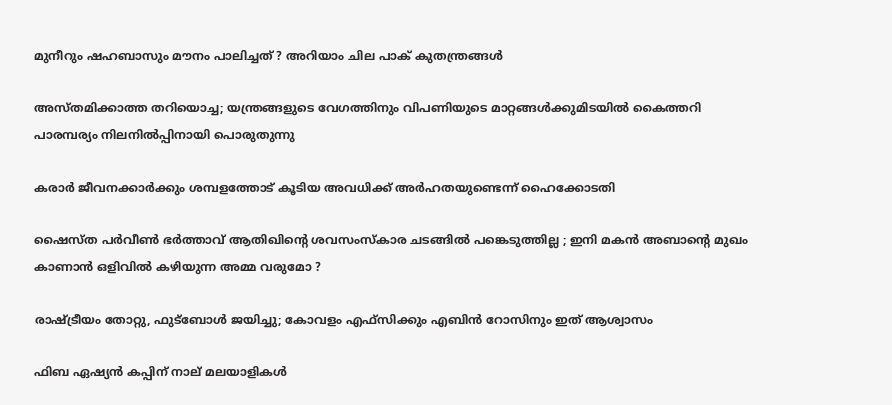മുനീറും ഷഹബാസും മൗനം പാലിച്ചത് ? അറിയാം ചില പാക് കുതന്ത്രങ്ങൾ

അസ്തമിക്കാത്ത തറിയൊച്ച; യന്ത്രങ്ങളുടെ വേഗത്തിനും വിപണിയുടെ മാറ്റങ്ങള്‍ക്കുമിടയില്‍ കൈത്തറി പാരമ്പര്യം നിലനില്‍പ്പിനായി പൊരുതുന്നു

കരാർ ജീവനക്കാർക്കും ശമ്പളത്തോട് കൂടിയ അവധിക്ക് അർഹതയുണ്ടെന്ന് ഹൈക്കോടതി

ഷൈസ്ത പർവീൺ ഭർത്താവ് ആതിഖിന്റെ ശവസംസ്കാര ചടങ്ങിൽ പങ്കെടുത്തില്ല ; ഇനി മകൻ അബാന്റെ മുഖം കാണാൻ ഒളിവിൽ കഴിയുന്ന അമ്മ വരുമോ ?

രാഷ്‌ട്രീയം തോറ്റു, ഫുട്‌ബോള്‍ ജയിച്ചു; കോവളം എഫ്‌സിക്കും എബിന്‍ റോസിനും ഇത് ആശ്വാസം

ഫിബ ഏഷ്യന്‍ കപ്പിന് നാല് മലയാളികള്‍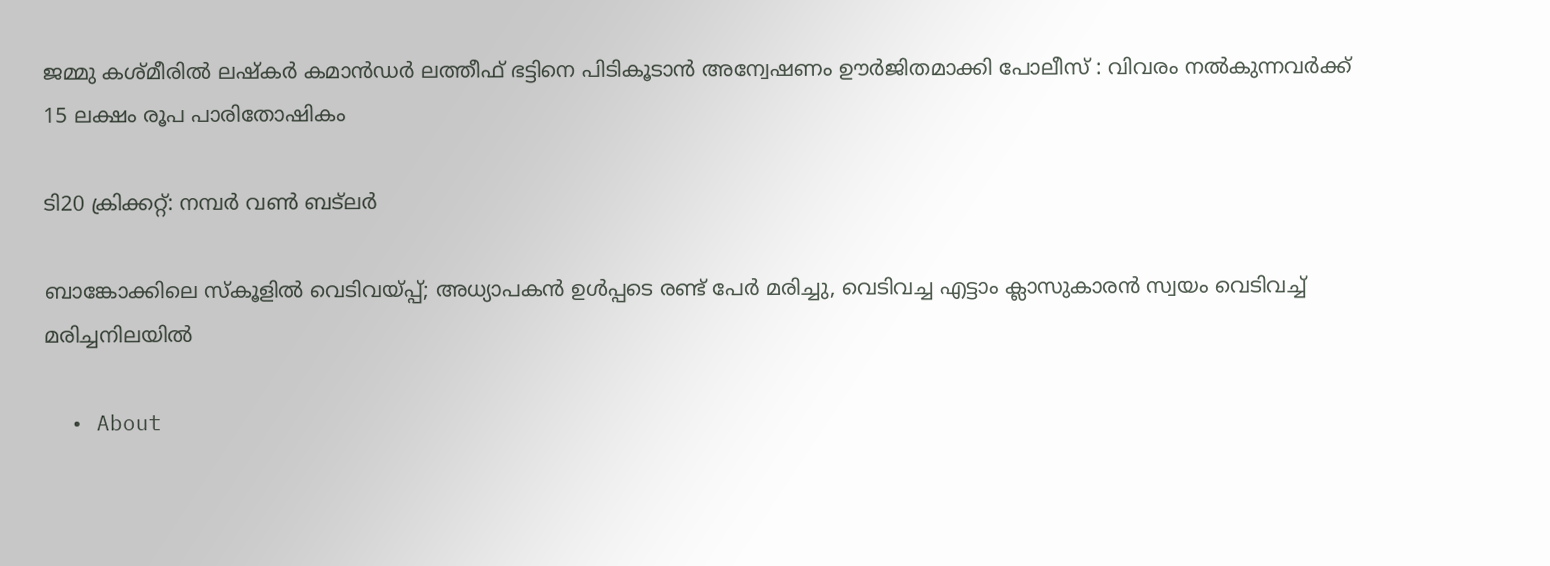ജമ്മു കശ്മീരിൽ ലഷ്‌കർ കമാൻഡർ ലത്തീഫ് ഭട്ടിനെ പിടികൂടാൻ അന്വേഷണം ഊർജിതമാക്കി പോലീസ് : വിവരം നൽകുന്നവർക്ക് 15 ലക്ഷം രൂപ പാരിതോഷികം

ടി20 ക്രിക്കറ്റ്: നമ്പര്‍ വണ്‍ ബട്‌ലര്‍

ബാങ്കോക്കിലെ സ്‌കൂളിൽ വെടിവയ്‌പ്പ്; അധ്യാപകൻ ഉൾപ്പടെ രണ്ട് പേർ മരിച്ചു, വെടിവച്ച എട്ടാം ക്ലാസുകാരൻ സ്വയം വെടിവച്ച് മരിച്ചനിലയിൽ

  • About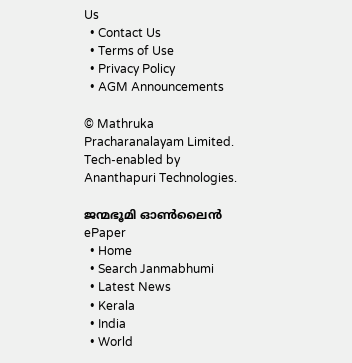Us
  • Contact Us
  • Terms of Use
  • Privacy Policy
  • AGM Announcements

© Mathruka Pracharanalayam Limited.
Tech-enabled by Ananthapuri Technologies.

ജന്മഭൂമി ഓണ്‍ലൈന്‍
ePaper
  • Home
  • Search Janmabhumi
  • Latest News
  • Kerala
  • India
  • World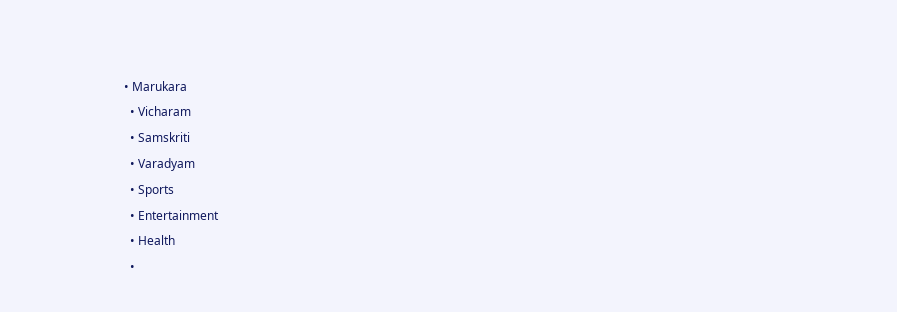• Marukara
  • Vicharam
  • Samskriti
  • Varadyam
  • Sports
  • Entertainment
  • Health
  •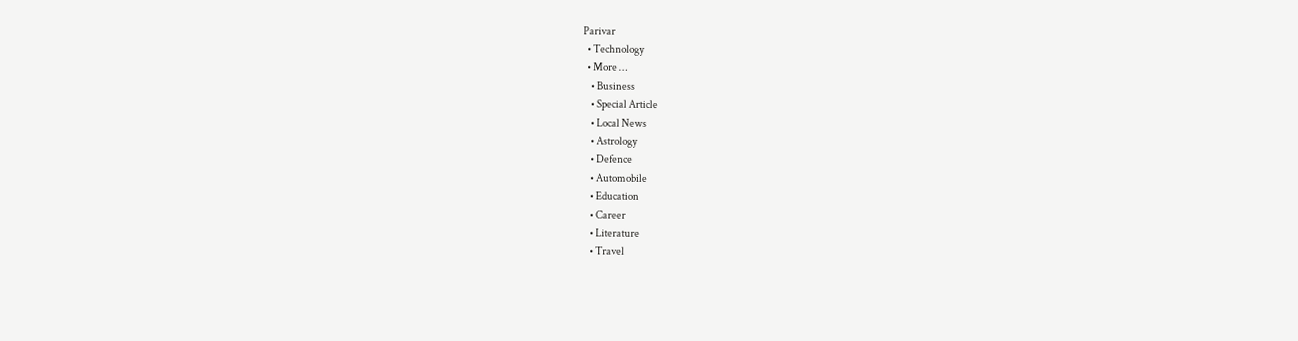Parivar
  • Technology
  • More …
    • Business
    • Special Article
    • Local News
    • Astrology
    • Defence
    • Automobile
    • Education
    • Career
    • Literature
    • Travel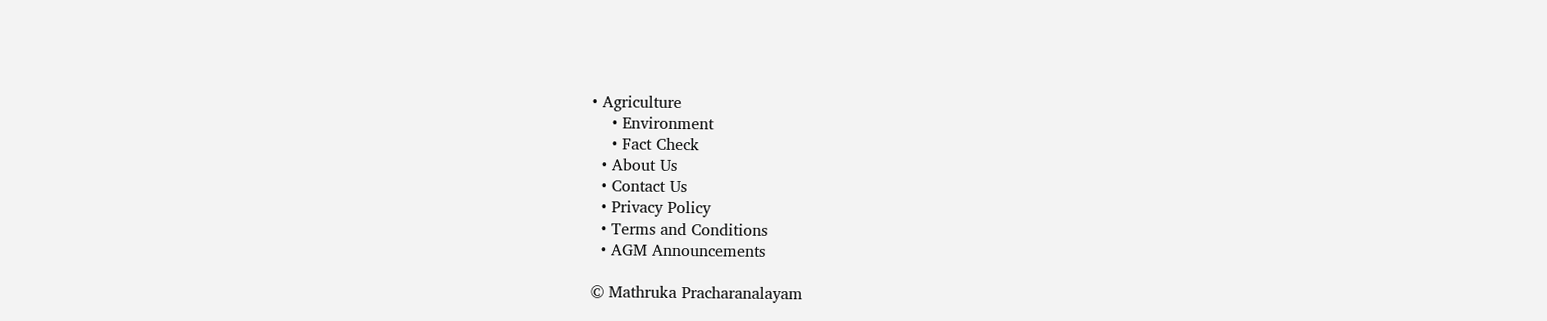• Agriculture
    • Environment
    • Fact Check
  • About Us
  • Contact Us
  • Privacy Policy
  • Terms and Conditions
  • AGM Announcements

© Mathruka Pracharanalayam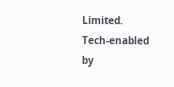Limited.
Tech-enabled by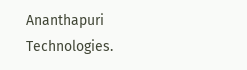Ananthapuri Technologies.